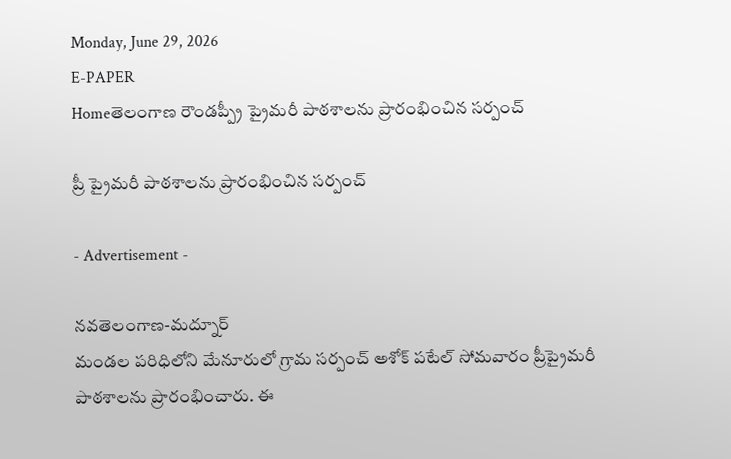Monday, June 29, 2026
E-PAPER
Homeతెలంగాణ రౌండప్ప్రీ ప్రైమరీ పాఠశాలను ప్రారంభించిన సర్పంచ్

ప్రీ ప్రైమరీ పాఠశాలను ప్రారంభించిన సర్పంచ్

- Advertisement -

నవతెలంగాణ-మద్నూర్
మండల పరిధిలోని మేనూరులో గ్రామ సర్పంచ్ అశోక్ పటేల్ సోమవారం ప్రీప్రైమరీ పాఠశాలను ప్రారంభించారు. ఈ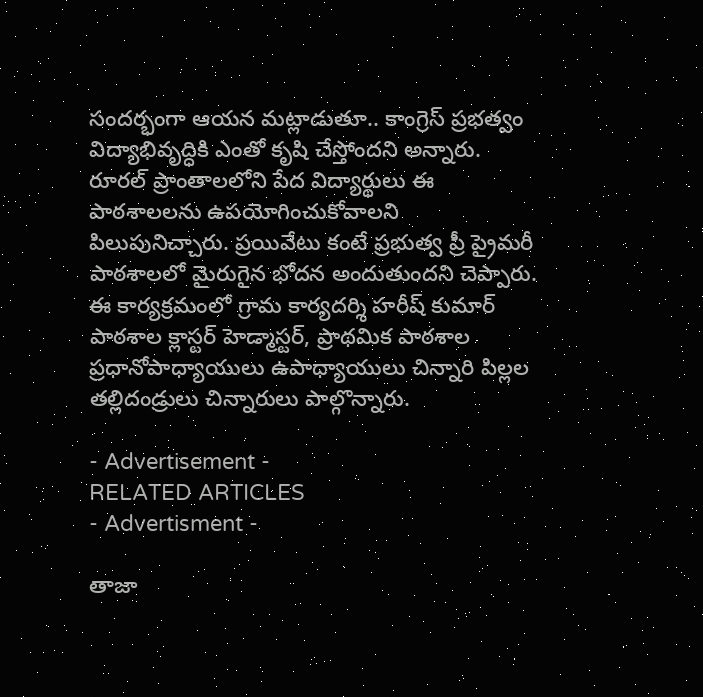సందర్భంగా ఆయన మట్లాడుతూ.. కాంగ్రెస్ ప్రభత్వం విద్యాభివృద్ధికి ఎంతో కృషి చేస్తోందని అన్నారు. రూరల్ ప్రాంతాలలోని పేద విద్యార్థులు ఈ పాఠశాలలను ఉపయోగించుకోవాలని పిలుపునిచ్చారు. ప్రయివేటు కంటే ప్రభుత్వ ప్రీ ప్రైమరీ పాఠశాలలో మైరుగైన భోదన అందుతుందని చెప్పారు. ఈ కార్యక్రమంలో గ్రామ కార్యదర్శి హరీష్ కుమార్ పాఠశాల క్లాస్టర్ హెడ్మాస్టర్, ప్రాథమిక పాఠశాల ప్రధానోపాధ్యాయులు ఉపాధ్యాయులు చిన్నారి పిల్లల తల్లిదండ్రులు చిన్నారులు పాల్గొన్నారు.

- Advertisement -
RELATED ARTICLES
- Advertisment -

తాజా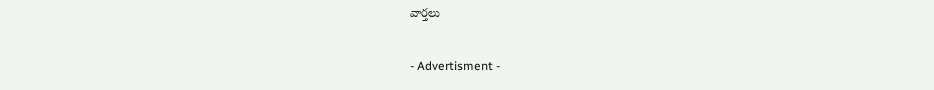వార్తలు

- Advertisment -